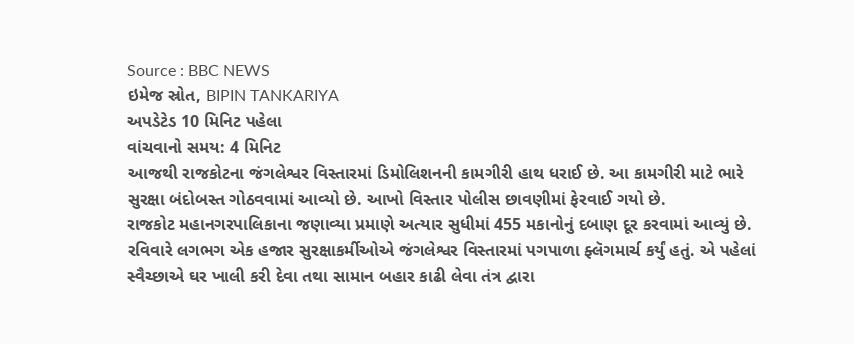Source : BBC NEWS
ઇમેજ સ્રોત, BIPIN TANKARIYA
અપડેટેડ 10 મિનિટ પહેલા
વાંચવાનો સમય: 4 મિનિટ
આજથી રાજકોટના જંગલેશ્વર વિસ્તારમાં ડિમોલિશનની કામગીરી હાથ ધરાઈ છે. આ કામગીરી માટે ભારે સુરક્ષા બંદોબસ્ત ગોઠવવામાં આવ્યો છે. આખો વિસ્તાર પોલીસ છાવણીમાં ફેરવાઈ ગયો છે.
રાજકોટ મહાનગરપાલિકાના જણાવ્યા પ્રમાણે અત્યાર સુધીમાં 455 મકાનોનું દબાણ દૂર કરવામાં આવ્યું છે.
રવિવારે લગભગ એક હજાર સુરક્ષાકર્મીઓએ જંગલેશ્વર વિસ્તારમાં પગપાળા ફ્લૅગમાર્ચ કર્યું હતું. એ પહેલાં સ્વૈચ્છાએ ઘર ખાલી કરી દેવા તથા સામાન બહાર કાઢી લેવા તંત્ર દ્વારા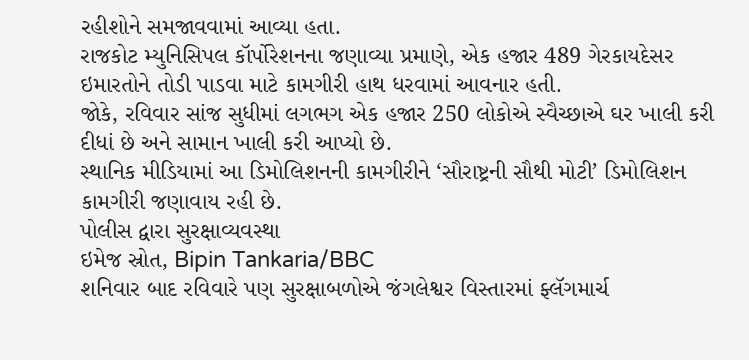રહીશોને સમજાવવામાં આવ્યા હતા.
રાજકોટ મ્યુનિસિપલ કૉર્પોરેશનના જણાવ્યા પ્રમાણે, એક હજાર 489 ગેરકાયદેસર ઇમારતોને તોડી પાડવા માટે કામગીરી હાથ ધરવામાં આવનાર હતી.
જોકે, રવિવાર સાંજ સુધીમાં લગભગ એક હજાર 250 લોકોએ સ્વૈચ્છાએ ઘર ખાલી કરી દીધાં છે અને સામાન ખાલી કરી આપ્યો છે.
સ્થાનિક મીડિયામાં આ ડિમોલિશનની કામગીરીને ‘સૌરાષ્ટ્રની સૌથી મોટી’ ડિમોલિશન કામગીરી જણાવાય રહી છે.
પોલીસ દ્વારા સુરક્ષાવ્યવસ્થા
ઇમેજ સ્રોત, Bipin Tankaria/BBC
શનિવાર બાદ રવિવારે પણ સુરક્ષાબળોએ જંગલેશ્વર વિસ્તારમાં ફ્લૅગમાર્ચ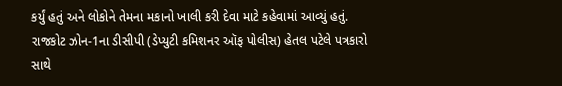કર્યું હતું અને લોકોને તેમના મકાનો ખાલી કરી દેવા માટે કહેવામાં આવ્યું હતું.
રાજકોટ ઝોન-1ના ડીસીપી (ડેપ્યુટી કમિશનર ઑફ પોલીસ) હેતલ પટેલે પત્રકારો સાથે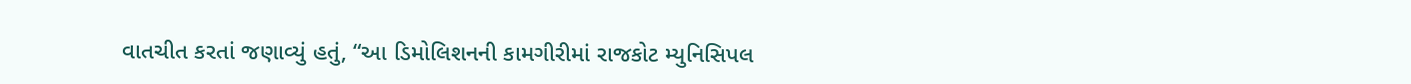વાતચીત કરતાં જણાવ્યું હતું, “આ ડિમોલિશનની કામગીરીમાં રાજકોટ મ્યુનિસિપલ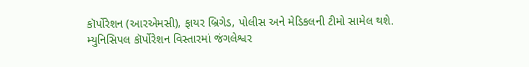કૉર્પોરેશન (આરએમસી), ફાયર બ્રિગેડ, પોલીસ અને મેડિકલની ટીમો સામેલ થશે. મ્યુનિસિપલ કૉર્પોરેશન વિસ્તારમાં જંગલેશ્વર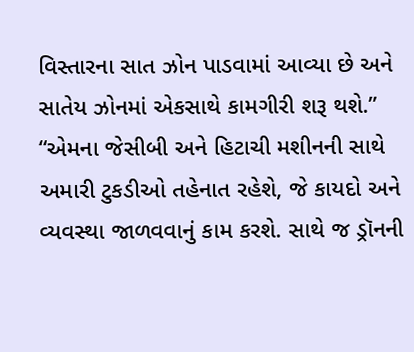વિસ્તારના સાત ઝોન પાડવામાં આવ્યા છે અને સાતેય ઝોનમાં એકસાથે કામગીરી શરૂ થશે.”
“એમના જેસીબી અને હિટાચી મશીનની સાથે અમારી ટુકડીઓ તહેનાત રહેશે, જે કાયદો અને વ્યવસ્થા જાળવવાનું કામ કરશે. સાથે જ ડ્રૉનની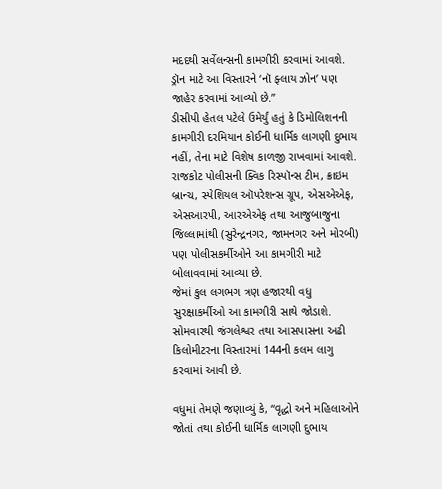મદદથી સર્વેલન્સની કામગીરી કરવામાં આવશે. ડ્રૉન માટે આ વિસ્તારને ‘નૉ ફ્લાય ઝોન’ પણ જાહેર કરવામાં આવ્યો છે.”
ડીસીપી હેતલ પટેલે ઉમેર્યું હતું કે ડિમોલિશનની કામગીરી દરમિયાન કોઈની ધાર્મિક લાગણી દુભાય નહીં, તેના માટે વિશેષ કાળજી રાખવામાં આવશે.
રાજકોટ પોલીસની ક્વિક રિસ્પૉન્સ ટીમ, ક્રાઇમ બ્રાન્ચ, સ્પેશિયલ ઑપરેશન્સ ગ્રૂપ, એસએએફ, એસઆરપી, આરએએફ તથા આજુબાજુના જિલ્લામાંથી (સુરેન્દ્રનગર, જામનગર અને મોરબી) પણ પોલીસકર્મીઓને આ કામગીરી માટે બોલાવવામાં આવ્યા છે.
જેમાં કુલ લગભગ ત્રણ હજારથી વધુ સુરક્ષાકર્મીઓ આ કામગીરી સાથે જોડાશે. સોમવારથી જંગલેશ્વર તથા આસપાસના અઢી કિલોમીટરના વિસ્તારમાં 144ની કલમ લાગુ કરવામાં આવી છે.

વધુમાં તેમણે જણાવ્યું કે, “વૃદ્ધો અને મહિલાઓને જોતાં તથા કોઈની ધાર્મિક લાગણી દુભાય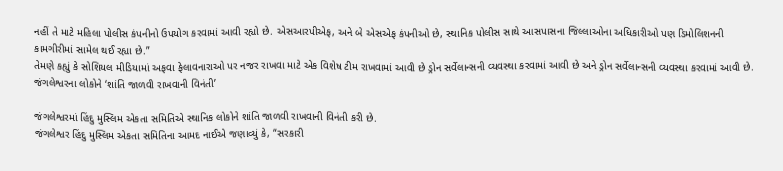નહીં તે માટે મહિલા પોલીસ કંપનીનો ઉપયોગ કરવામાં આવી રહ્યો છે. એસઆરપીએફ, અને બે એસએફ કંપનીઓ છે, સ્થાનિક પોલીસ સાથે આસપાસના જિલ્લાઓના અધિકારીઓ પણ ડિમોલિશનની કામગીરીમાં સામેલ થઈ રહ્યા છે.”
તેમણે કહ્યું કે સોશિયલ મીડિયામાં અફવા ફેલાવનારાઓ પર નજર રાખવા માટે એક વિશેષ ટીમ રાખવામાં આવી છે ડ્રોન સર્વેલાન્સની વ્યવસ્થા કરવામાં આવી છે અને ડ્રોન સર્વેલાન્સની વ્યવસ્થા કરવામાં આવી છે.
જંગલેશ્વરના લોકોને ‘શાંતિ જાળવી રાખવાની વિનંતી’

જંગલેશ્વરમાં હિંદુ મુસ્લિમ એકતા સમિતિએ સ્થાનિક લોકોને શાંતિ જાળવી રાખવાની વિનંતી કરી છે.
જંગલેશ્વર હિંદુ મુસ્લિમ એકતા સમિતિના આમદ નાઈએ જણાવ્યું કે, “સરકારી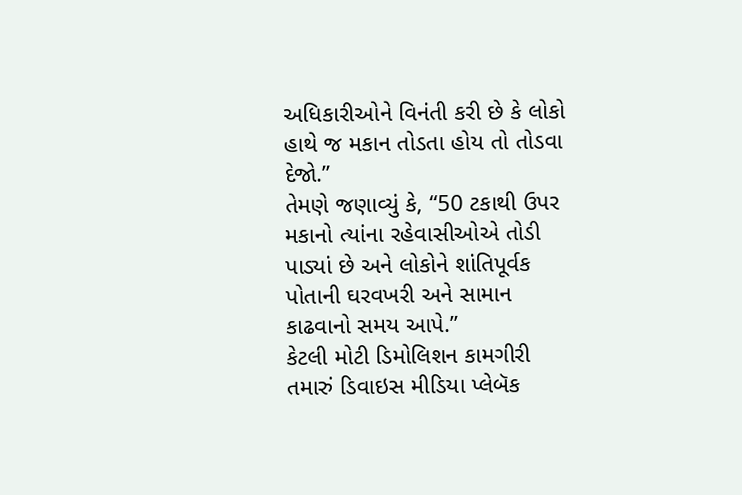અધિકારીઓને વિનંતી કરી છે કે લોકો હાથે જ મકાન તોડતા હોય તો તોડવા દેજો.”
તેમણે જણાવ્યું કે, “50 ટકાથી ઉપર મકાનો ત્યાંના રહેવાસીઓએ તોડી પાડ્યાં છે અને લોકોને શાંતિપૂર્વક પોતાની ઘરવખરી અને સામાન કાઢવાનો સમય આપે.”
કેટલી મોટી ડિમોલિશન કામગીરી
તમારું ડિવાઇસ મીડિયા પ્લેબૅક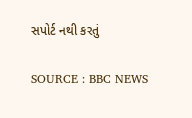સપોર્ટ નથી કરતું

SOURCE : BBC NEWS